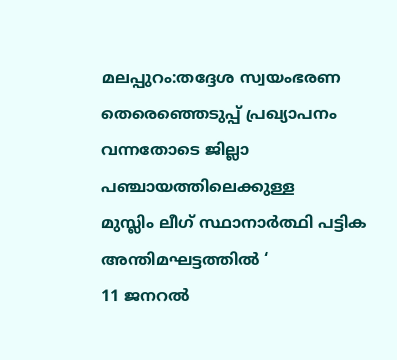മലപ്പുറം:തദ്ദേശ സ്വയംഭരണ തെരെഞ്ഞെടുപ്പ് പ്രഖ്യാപനം വന്നതോടെ ജില്ലാ പഞ്ചായത്തിലെക്കുള്ള
മുസ്ലിം ലീഗ് സ്ഥാനാർത്ഥി പട്ടിക അന്തിമഘട്ടത്തിൽ ‘
11 ജനറൽ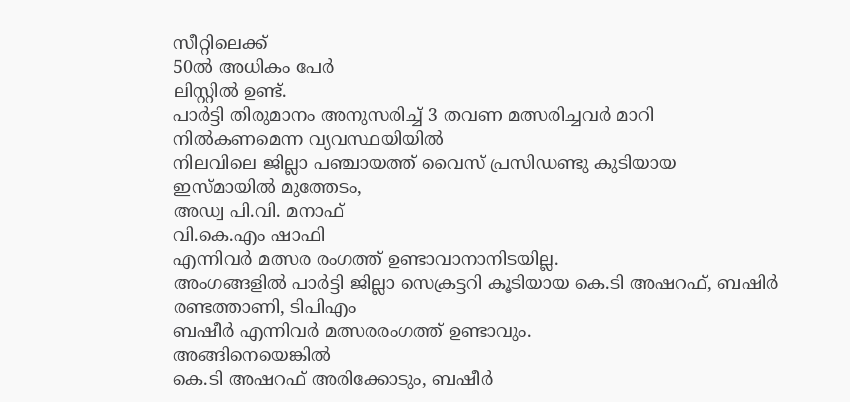സീറ്റിലെക്ക്
50ൽ അധികം പേർ
ലിസ്റ്റിൽ ഉണ്ട്.
പാർട്ടി തിരുമാനം അനുസരിച്ച് 3 തവണ മത്സരിച്ചവർ മാറി നിൽകണമെന്ന വ്യവസ്ഥയിയിൽ
നിലവിലെ ജില്ലാ പഞ്ചായത്ത് വൈസ് പ്രസിഡണ്ടു കുടിയായ
ഇസ്മായിൽ മുത്തേടം,
അഡ്വ പി.വി. മനാഫ്
വി.കെ.എം ഷാഫി
എന്നിവർ മത്സര രംഗത്ത് ഉണ്ടാവാനാനിടയില്ല.
അംഗങ്ങളിൽ പാർട്ടി ജില്ലാ സെക്രട്ടറി കൂടിയായ കെ.ടി അഷറഫ്, ബഷിർ രണ്ടത്താണി, ടിപിഎം
ബഷീർ എന്നിവർ മത്സരരംഗത്ത് ഉണ്ടാവും.
അങ്ങിനെയെങ്കിൽ
കെ.ടി അഷറഫ് അരിക്കോടും, ബഷീർ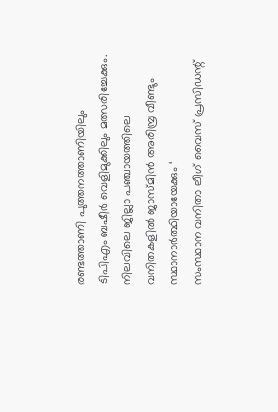രണ്ടത്താണി പുത്തനത്താണിയിലും
ടിപിഎം ബഷീർ വെളിമുക്കിലും മത്സരിച്ചേക്കും.
നിലവിലെ ജില്ലാ പഞ്ചായത്തിലെ വനിതകളിൽ ജാസ്മിൻ അരിമ്പ്ര വീണ്ടും
സ്ഥാനാർത്ഥിയായേക്കും ‘
സംസ്ഥാന വനിതാ ലീഗ് വൈസ് പ്രസിഡന്റ്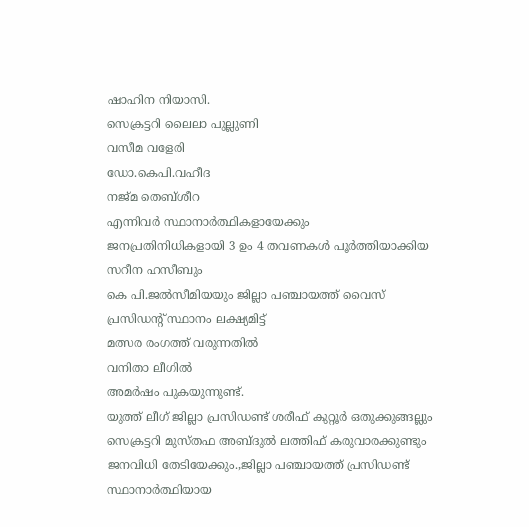ഷാഹിന നിയാസി.
സെക്രട്ടറി ലൈലാ പുല്ലുണി
വസീമ വളേരി
ഡോ.കെപി.വഹീദ
നജ്മ തെബ്ശീറ
എന്നിവർ സ്ഥാനാർത്ഥികളായേക്കും
ജനപ്രതിനിധികളായി 3 ഉം 4 തവണകൾ പൂർത്തിയാക്കിയ
സറീന ഹസീബും
കെ പി.ജൽസീമിയയും ജില്ലാ പഞ്ചായത്ത് വൈസ് പ്രസിഡന്റ് സ്ഥാനം ലക്ഷ്യമിട്ട്
മത്സര രംഗത്ത് വരുന്നതിൽ
വനിതാ ലീഗിൽ
അമർഷം പുകയുന്നുണ്ട്.
യുത്ത് ലീഗ് ജില്ലാ പ്രസിഡണ്ട് ശരീഫ് കുറ്റൂർ ഒതുക്കുങ്ങല്ലും സെക്രട്ടറി മുസ്തഫ അബ്ദുൽ ലത്തിഫ് കരുവാരക്കുണ്ടും ജനവിധി തേടിയേക്കും.,ജില്ലാ പഞ്ചായത്ത് പ്രസിഡണ്ട് സ്ഥാനാർത്ഥിയായ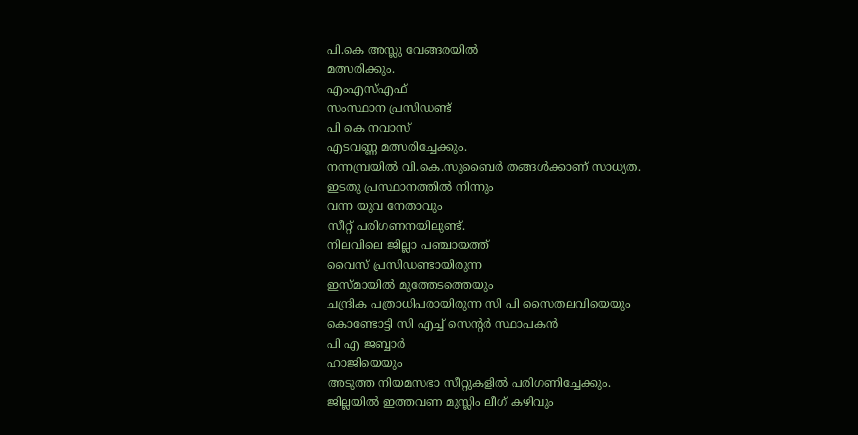പി.കെ അസ്ലു വേങ്ങരയിൽ
മത്സരിക്കും.
എംഎസ്എഫ്
സംസ്ഥാന പ്രസിഡണ്ട്
പി കെ നവാസ്
എടവണ്ണ മത്സരിച്ചേക്കും.
നന്നമ്പ്രയിൽ വി.കെ.സുബൈർ തങ്ങൾക്കാണ് സാധ്യത.
ഇടതു പ്രസ്ഥാനത്തിൽ നിന്നും
വന്ന യുവ നേതാവും
സീറ്റ് പരിഗണനയിലുണ്ട്.
നിലവിലെ ജില്ലാ പഞ്ചായത്ത്
വൈസ് പ്രസിഡണ്ടായിരുന്ന
ഇസ്മായിൽ മുത്തേടത്തെയും
ചന്ദ്രിക പത്രാധിപരായിരുന്ന സി പി സൈതലവിയെയും
കൊണ്ടോട്ടി സി എച്ച് സെൻ്റർ സ്ഥാപകൻ
പി എ ജബ്ബാർ
ഹാജിയെയും
അടുത്ത നിയമസഭാ സീറ്റുകളിൽ പരിഗണിച്ചേക്കും.
ജില്ലയിൽ ഇത്തവണ മുസ്ലിം ലീഗ് കഴിവും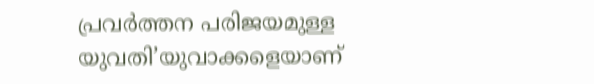പ്രവർത്തന പരിജയമുള്ള യുവതി’യുവാക്കളെയാണ്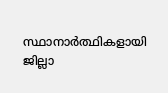സ്ഥാനാർത്ഥികളായി
ജില്ലാ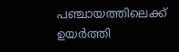പഞ്ചായത്തിലെക്ക്
ഉയർത്തി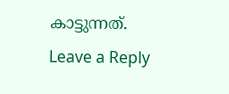കാട്ടുന്നത്.
Leave a Reply